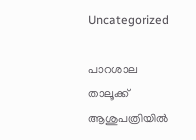Uncategorized

പാറശാല താലൂക്ക് ആശുപത്രിയിൽ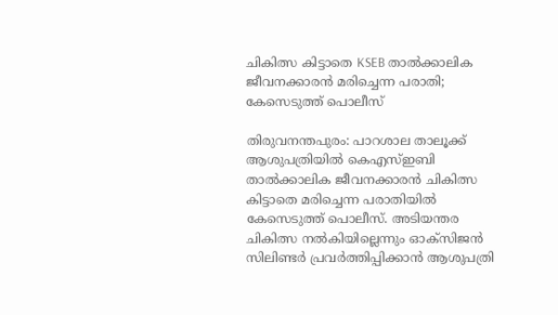ചികിത്സ കിട്ടാതെ KSEB താൽക്കാലിക ജീവനക്കാരൻ മരിച്ചെന്ന പരാതി; കേസെടുത്ത് പൊലീസ്

തിരുവനന്തപുരം: പാറശാല താലൂക്ക് ആശുപത്രിയില്‍ കെഎസ്ഇബി താല്‍ക്കാലിക ജീവനക്കാരന്‍ ചികിത്സ കിട്ടാതെ മരിച്ചെന്ന പരാതിയില്‍ കേസെടുത്ത് പൊലീസ്. അടിയന്തര ചികിത്സ നല്‍കിയില്ലെന്നും ഓക്‌സിജന്‍ സിലിണ്ടര്‍ പ്രവര്‍ത്തിപ്പിക്കാന്‍ ആശുപത്രി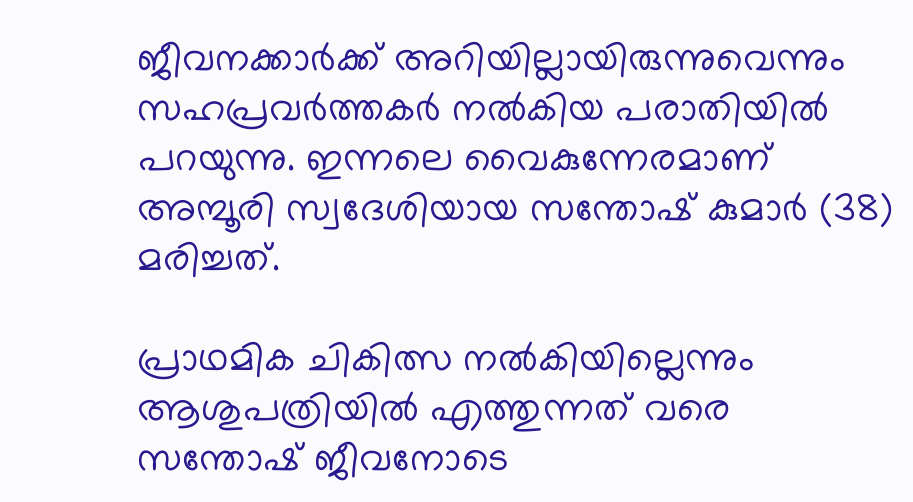ജീവനക്കാര്‍ക്ക് അറിയില്ലായിരുന്നുവെന്നും സഹപ്രവര്‍ത്തകര്‍ നല്‍കിയ പരാതിയില്‍ പറയുന്നു. ഇന്നലെ വൈകുന്നേരമാണ് അമ്പൂരി സ്വദേശിയായ സന്തോഷ് കുമാര്‍ (38) മരിച്ചത്.

പ്രാഥമിക ചികിത്സ നല്‍കിയില്ലെന്നും ആശുപത്രിയില്‍ എത്തുന്നത് വരെ സന്തോഷ് ജീവനോടെ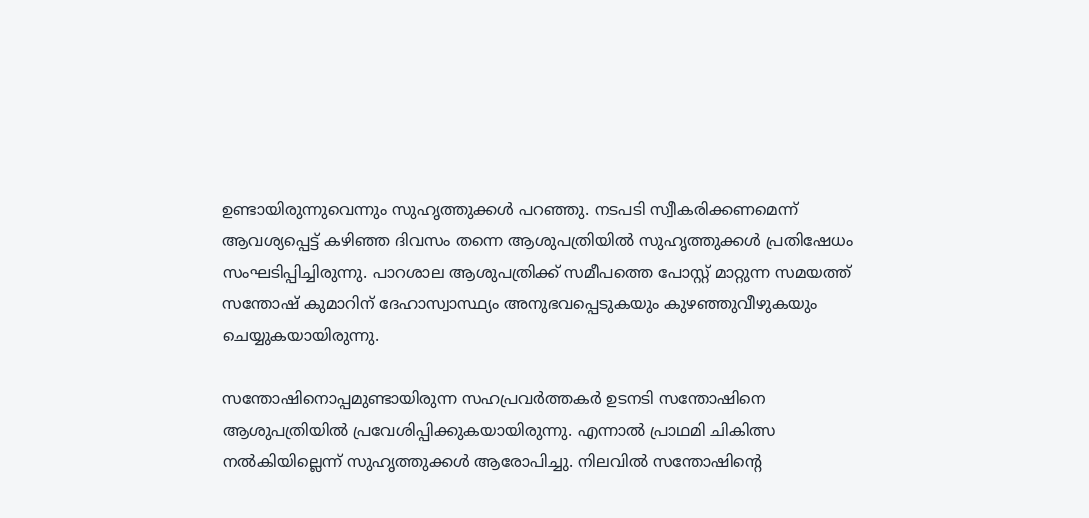ഉണ്ടായിരുന്നുവെന്നും സുഹൃത്തുക്കള്‍ പറഞ്ഞു. നടപടി സ്വീകരിക്കണമെന്ന് ആവശ്യപ്പെട്ട് കഴിഞ്ഞ ദിവസം തന്നെ ആശുപത്രിയില്‍ സുഹൃത്തുക്കള്‍ പ്രതിഷേധം സംഘടിപ്പിച്ചിരുന്നു. പാറശാല ആശുപത്രിക്ക് സമീപത്തെ പോസ്റ്റ് മാറ്റുന്ന സമയത്ത് സന്തോഷ് കുമാറിന് ദേഹാസ്വാസ്ഥ്യം അനുഭവപ്പെടുകയും കുഴഞ്ഞുവീഴുകയും ചെയ്യുകയായിരുന്നു.

സന്തോഷിനൊപ്പമുണ്ടായിരുന്ന സഹപ്രവര്‍ത്തകര്‍ ഉടനടി സന്തോഷിനെ ആശുപത്രിയില്‍ പ്രവേശിപ്പിക്കുകയായിരുന്നു. എന്നാല്‍ പ്രാഥമി ചികിത്സ നല്‍കിയില്ലെന്ന് സുഹൃത്തുക്കള്‍ ആരോപിച്ചു. നിലവില്‍ സന്തോഷിന്റെ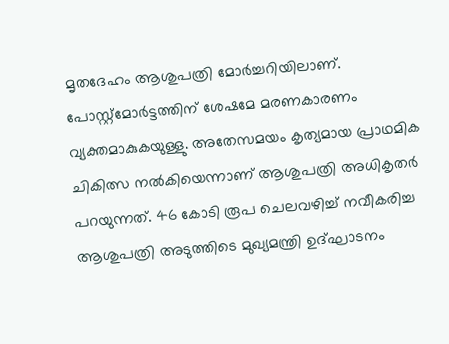മൃതദേഹം ആശുപത്രി മോര്‍ച്ചറിയിലാണ്. പോസ്റ്റ്‌മോര്‍ട്ടത്തിന് ശേഷമേ മരണകാരണം വ്യക്തമാകുകയുള്ളു. അതേസമയം കൃത്യമായ പ്രാഥമിക ചികിത്സ നല്‍കിയെന്നാണ് ആശുപത്രി അധികൃതര്‍ പറയുന്നത്. 46 കോടി രൂപ ചെലവഴിച്ച് നവീകരിച്ച ആശുപത്രി അടുത്തിടെ മുഖ്യമന്ത്രി ഉദ്ഘാടനം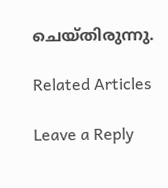ചെയ്തിരുന്നു.

Related Articles

Leave a Reply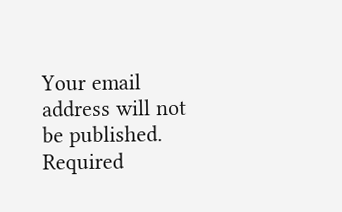Your email address will not be published. Required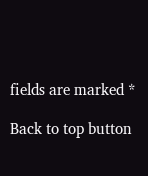fields are marked *

Back to top button